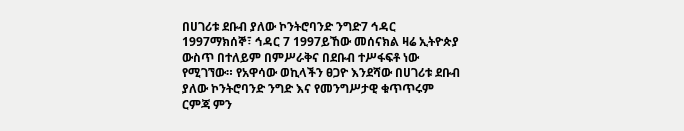በሀገሪቱ ደቡብ ያለው ኮንትሮባንድ ንግድ7 ኅዳር 1997ማክሰኞ፣ ኅዳር 7 1997ይኸው መሰናክል ዛሬ ኢትዮጵያ ውስጥ በተለይም በምሥራቅና በደቡብ ተሥፋፍቶ ነው የሚገኘው። የአዋሳው ወኪላችን ፀጋዮ እንደሻው በሀገሪቱ ደቡብ ያለው ኮንትሮባንድ ንግድ እና የመንግሥታዊ ቁጥጥሩም ርምጃ ምን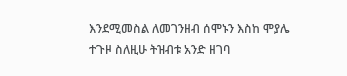እንደሚመስል ለመገንዘብ ሰሞኑን እስከ ሞያሌ ተጉዞ ስለዚሁ ትዝብቱ አንድ ዘገባ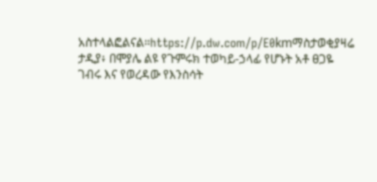አስተላልፎልናል።https://p.dw.com/p/E0kmማስታወቂያዛሬ ታዲያ፥ በሞያሌ ልዩ የጉምሩክ ተወካይ-ኃላፊ የሆኑት አቶ ፀጋዬ ገብሩ እና የወረዳው የእንስሳት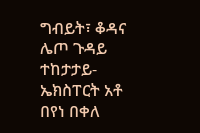ግብይት፣ ቆዳና ሌጦ ጉዳይ ተከታታይ-ኤክስፐርት አቶ በየነ በቀለ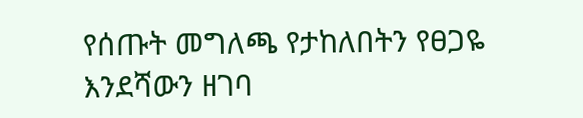የሰጡት መግለጫ የታከለበትን የፀጋዬ እንደሻውን ዘገባ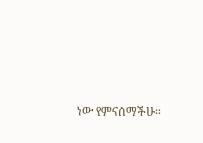ነው የምናሰማችሁ።